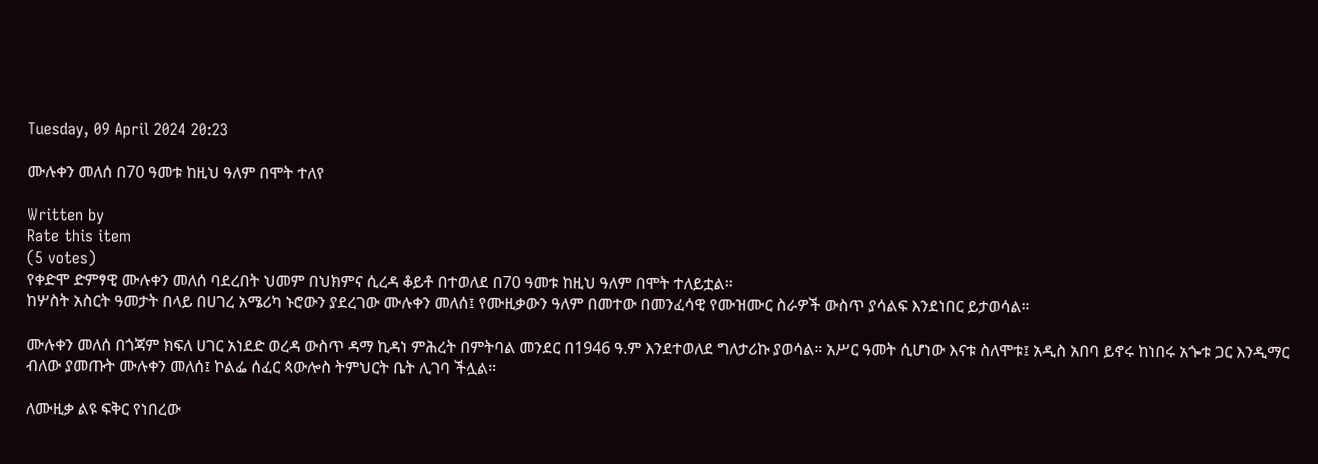Tuesday, 09 April 2024 20:23

ሙሉቀን መለሰ በ70 ዓመቱ ከዚህ ዓለም በሞት ተለየ

Written by
Rate this item
(5 votes)
የቀድሞ ድምፃዊ ሙሉቀን መለሰ ባደረበት ህመም በህክምና ሲረዳ ቆይቶ በተወለደ በ70 ዓመቱ ከዚህ ዓለም በሞት ተለይቷል፡፡
ከሦስት አስርት ዓመታት በላይ በሀገረ አሜሪካ ኑሮውን ያደረገው ሙሉቀን መለሰ፤ የሙዚቃውን ዓለም በመተው በመንፈሳዊ የሙዝሙር ስራዎች ውስጥ ያሳልፍ እንደነበር ይታወሳል።

ሙሉቀን መለሰ በጎጃም ክፍለ ሀገር አነደድ ወረዳ ውስጥ ዳማ ኪዳነ ምሕረት በምትባል መንደር በ1946 ዓ.ም እንደተወለደ ግለታሪኩ ያወሳል። አሥር ዓመት ሲሆነው እናቱ ስለሞቱ፤ አዲስ አበባ ይኖሩ ከነበሩ አጐቱ ጋር እንዲማር ብለው ያመጡት ሙሉቀን መለሰ፤ ኮልፌ ሰፈር ጳውሎስ ትምህርት ቤት ሊገባ ችሏል።

ለሙዚቃ ልዩ ፍቅር የነበረው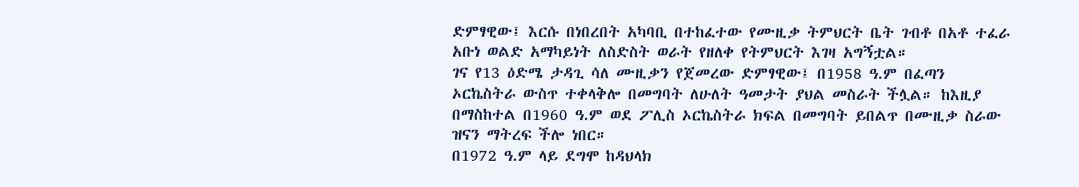ድምፃዊው፤ እርሱ በነበረበት አካባቢ በተከፈተው የሙዚቃ ትምህርት ቤት ገብቶ በአቶ ተፈራ አቡነ ወልድ አማካይነት ለስድስት ወራት የዘለቀ የትምህርት እገዛ አግኝቷል።
ገና የ13 ዕድሜ ታዳጊ ሳለ ሙዚቃን የጀመረው ድምፃዊው፤ በ1958 ዓ.ም በፈጣን ኦርኬስትራ ውስጥ ተቀላቅሎ በመግባት ለሁለት ዓመታት ያህል መስራት ችሏል። ከእዚያ በማስከተል በ1960 ዓ.ም ወደ ፖሊስ ኦርኬስትራ ክፍል በመግባት ይበልጥ በሙዚቃ ስራው ዝናን ማትረፍ ችሎ ነበር።
በ1972 ዓ.ም ላይ ደግሞ ከዳህላክ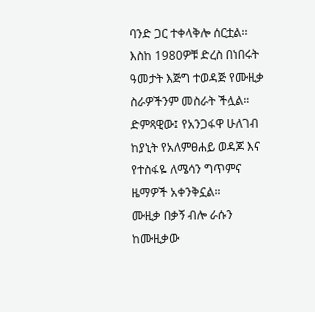ባንድ ጋር ተቀላቅሎ ሰርቷል፡፡ እስከ 1980ዎቹ ድረስ በነበሩት ዓመታት እጅግ ተወዳጅ የሙዚቃ ስራዎችንም መስራት ችሏል።
ድምጻዊው፤ የአንጋፋዋ ሁለገብ ከያኒት የአለምፀሐይ ወዳጆ እና የተስፋዬ ለሜሳን ግጥምና ዜማዎች አቀንቅኗል።
ሙዚቃ በቃኝ ብሎ ራሱን ከሙዚቃው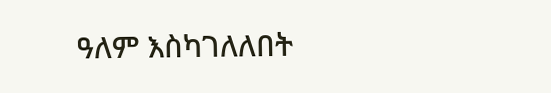ዓለም እስካገለለበት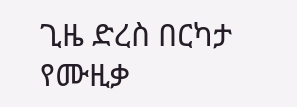ጊዜ ድረስ በርካታ የሙዚቃ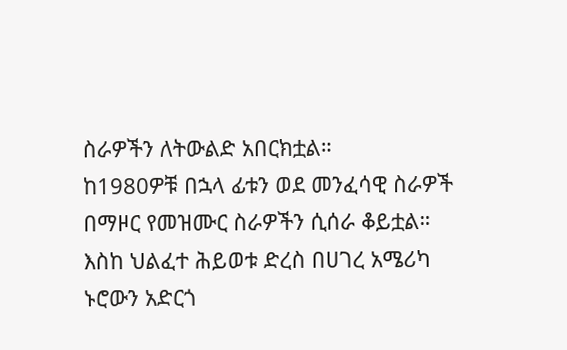ስራዎችን ለትውልድ አበርክቷል።
ከ1980ዎቹ በኋላ ፊቱን ወደ መንፈሳዊ ስራዎች በማዞር የመዝሙር ስራዎችን ሲሰራ ቆይቷል።
እስከ ህልፈተ ሕይወቱ ድረስ በሀገረ አሜሪካ ኑሮውን አድርጎ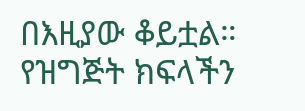በእዚያው ቆይቷል።
የዝግጅት ክፍላችን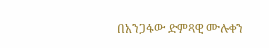በአንጋፋው ድምጻዊ ሙሉቀን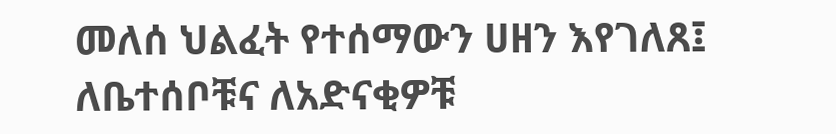መለሰ ህልፈት የተሰማውን ሀዘን እየገለጸ፤ ለቤተሰቦቹና ለአድናቂዎቹ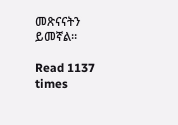መጽናናትን ይመኛል።

Read 1137 times